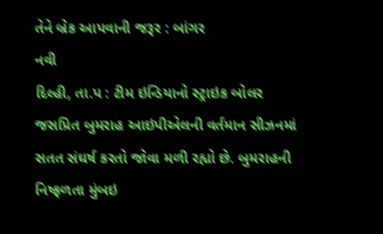તેને બ્રેક આપવાની જરૂર : બાંગર
નવી
દિલ્હી, તા.પ : ટીમ ઇન્ડિયાનો સ્ટ્રાઇક બોલર જસપ્રિત બુમરાહ આઇપીએલની વર્તમાન સીઝનમાં
સતત સંઘર્ષ કરતો જોવા મળી રહ્યો છે. બુમરાહની નિષ્ફળતા મુંબઇ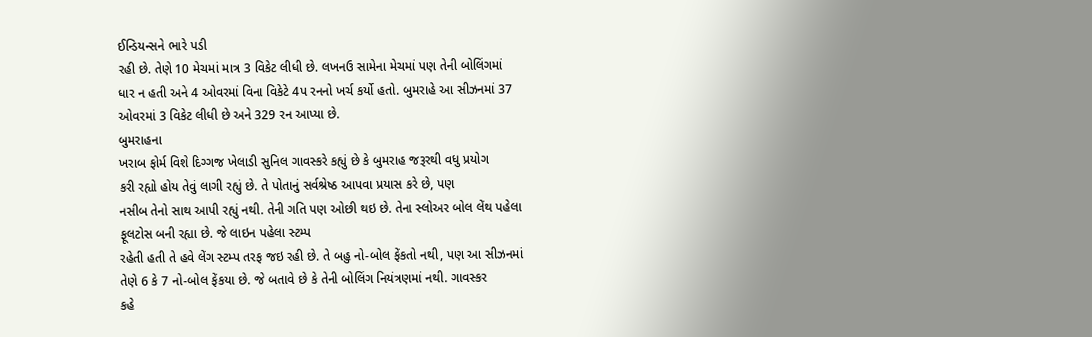ઈન્ડિયન્સને ભારે પડી
રહી છે. તેણે 10 મેચમાં માત્ર 3 વિકેટ લીધી છે. લખનઉ સામેના મેચમાં પણ તેની બોલિંગમાં
ધાર ન હતી અને 4 ઓવરમાં વિના વિકેટે 4પ રનનો ખર્ચ કર્યો હતો. બુમરાહે આ સીઝનમાં 37
ઓવરમાં 3 વિકેટ લીધી છે અને 329 રન આપ્યા છે.
બુમરાહના
ખરાબ ફોર્મ વિશે દિગ્ગજ ખેલાડી સુનિલ ગાવસ્કરે કહ્યું છે કે બુમરાહ જરૂરથી વધુ પ્રયોગ
કરી રહ્યો હોય તેવું લાગી રહ્યું છે. તે પોતાનું સર્વશ્રેષ્ઠ આપવા પ્રયાસ કરે છે, પણ
નસીબ તેનો સાથ આપી રહ્યું નથી. તેની ગતિ પણ ઓછી થઇ છે. તેના સ્લોઅર બોલ લેંથ પહેલા
ફૂલટોસ બની રહ્યા છે. જે લાઇન પહેલા સ્ટમ્પ
રહેતી હતી તે હવે લેંગ સ્ટમ્પ તરફ જઇ રહી છે. તે બહુ નો-બોલ ફેંકતો નથી, પણ આ સીઝનમાં
તેણે 6 કે 7 નો-બોલ ફેંકયા છે. જે બતાવે છે કે તેની બોલિંગ નિયંત્રણમાં નથી. ગાવસ્કર
કહે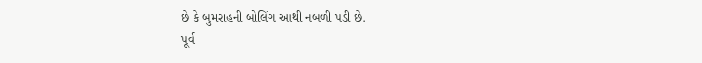છે કે બુમરાહની બોલિંગ આથી નબળી પડી છે.
પૂર્વ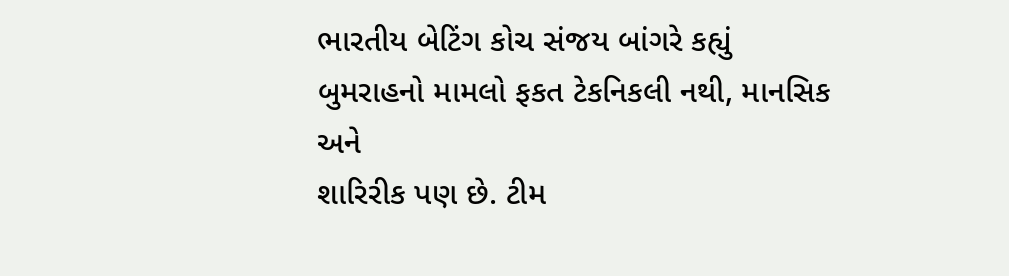ભારતીય બેટિંગ કોચ સંજય બાંગરે કહ્યું બુમરાહનો મામલો ફકત ટેકનિકલી નથી, માનસિક અને
શારિરીક પણ છે. ટીમ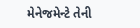મેનેજમેન્ટે તેની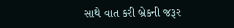સાથે વાત કરી બ્રેકની જરૂર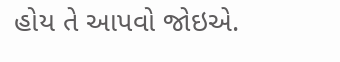હોય તે આપવો જોઇએ.